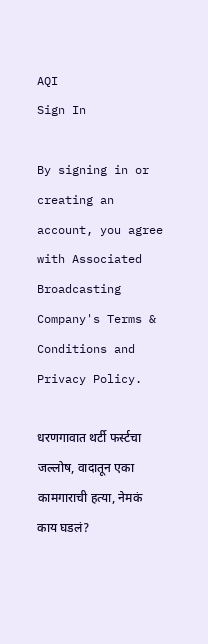AQI
Sign In

By signing in or creating an account, you agree with Associated Broadcasting Company's Terms & Conditions and Privacy Policy.

धरणगावात थर्टी फर्स्टचा जल्लोष, वादातून एका कामगाराची हत्या, नेमकं काय घडलं?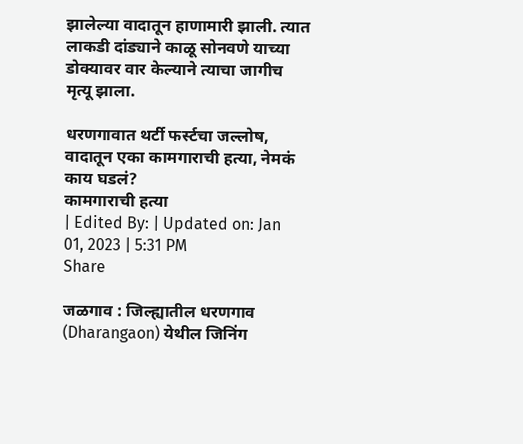झालेल्या वादातून हाणामारी झाली. त्यात लाकडी दांड्याने काळू सोनवणे याच्या डोक्यावर वार केल्याने त्याचा जागीच मृत्यू झाला.

धरणगावात थर्टी फर्स्टचा जल्लोष, वादातून एका कामगाराची हत्या, नेमकं काय घडलं?
कामगाराची हत्या
| Edited By: | Updated on: Jan 01, 2023 | 5:31 PM
Share

जळगाव : जिल्ह्यातील धरणगाव (Dharangaon) येथील जिनिंग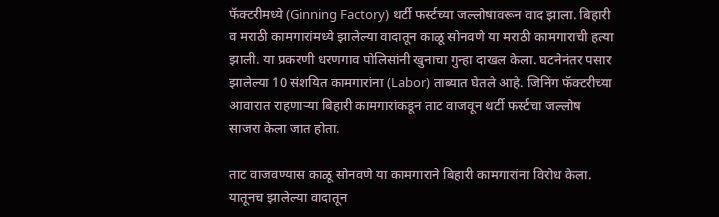फॅक्टरीमध्ये (Ginning Factory) थर्टी फर्स्टच्या जल्लोषावरून वाद झाला. बिहारी व मराठी कामगारांमध्ये झालेल्या वादातून काळू सोनवणे या मराठी कामगाराची हत्या झाली. या प्रकरणी धरणगाव पोलिसांनी खुनाचा गुन्हा दाखल केला. घटनेनंतर पसार झालेल्या 10 संशयित कामगारांना (Labor) ताब्यात घेतले आहे. जिनिंग फॅक्टरीच्या आवारात राहणाऱ्या बिहारी कामगारांकडून ताट वाजवून थर्टी फर्स्टचा जल्लोष साजरा केला जात होता.

ताट वाजवण्यास काळू सोनवणे या कामगाराने बिहारी कामगारांना विरोध केला. यातूनच झालेल्या वादातून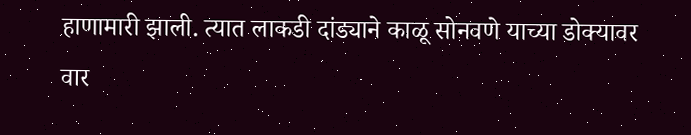हाणामारी झाली. त्यात लाकडी दांड्याने काळू सोनवणे याच्या डोक्यावर वार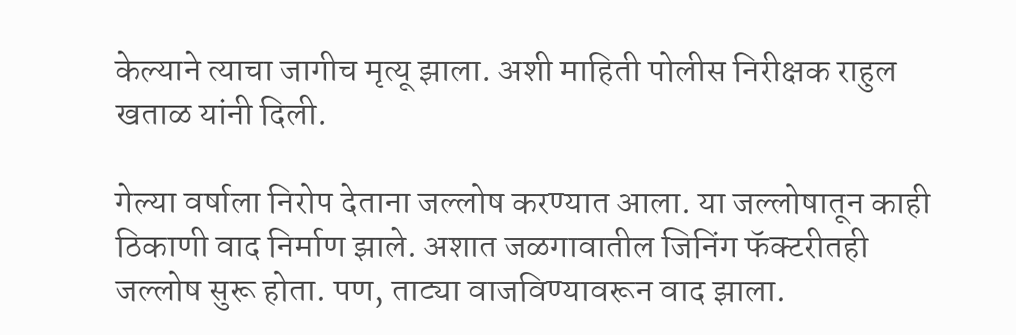केल्याने त्याचा जागीच मृत्यू झाला. अशी माहिती पोलीस निरीक्षक राहुल खताळ यांनी दिली.

गेल्या वर्षाला निरोप देताना जल्लोष करण्यात आला. या जल्लोषातून काही ठिकाणी वाद निर्माण झाले. अशात जळगावातील जिनिंग फॅक्टरीतही जल्लोष सुरू होता. पण, ताट्या वाजविण्यावरून वाद झाला.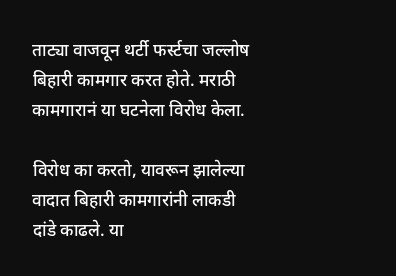ताट्या वाजवून थर्टी फर्स्टचा जल्लोष बिहारी कामगार करत होते. मराठी कामगारानं या घटनेला विरोध केला.

विरोध का करतो, यावरून झालेल्या वादात बिहारी कामगारांनी लाकडी दांडे काढले. या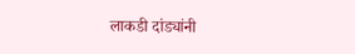लाकडी दांड्यांनी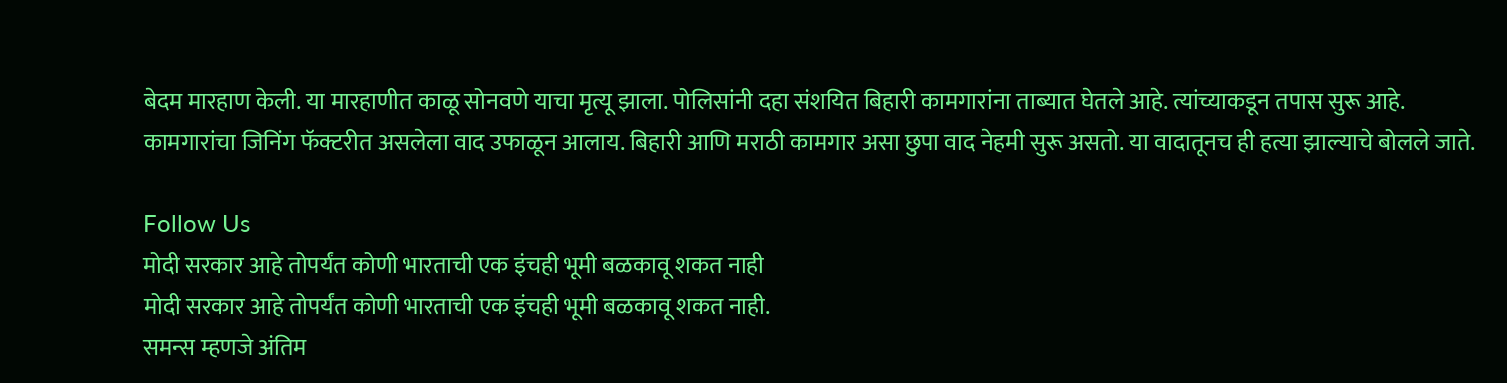बेदम मारहाण केली. या मारहाणीत काळू सोनवणे याचा मृत्यू झाला. पोलिसांनी दहा संशयित बिहारी कामगारांना ताब्यात घेतले आहे. त्यांच्याकडून तपास सुरू आहे. कामगारांचा जिनिंग फॅक्टरीत असलेला वाद उफाळून आलाय. बिहारी आणि मराठी कामगार असा छुपा वाद नेहमी सुरू असतो. या वादातूनच ही हत्या झाल्याचे बोलले जाते.

Follow Us
मोदी सरकार आहे तोपर्यंत कोणी भारताची एक इंचही भूमी बळकावू शकत नाही
मोदी सरकार आहे तोपर्यंत कोणी भारताची एक इंचही भूमी बळकावू शकत नाही.
समन्स म्हणजे अंतिम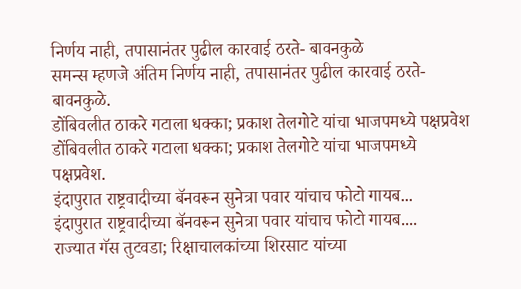निर्णय नाही, तपासानंतर पुढील कारवाई ठरते- बावनकुळे
समन्स म्हणजे अंतिम निर्णय नाही, तपासानंतर पुढील कारवाई ठरते- बावनकुळे.
डोंबिवलीत ठाकरे गटाला धक्का; प्रकाश तेलगोटे यांचा भाजपमध्ये पक्षप्रवेश
डोंबिवलीत ठाकरे गटाला धक्का; प्रकाश तेलगोटे यांचा भाजपमध्ये पक्षप्रवेश.
इंदापुरात राष्ट्रवादीच्या बॅनवरून सुनेत्रा पवार यांचाच फोटो गायब...
इंदापुरात राष्ट्रवादीच्या बॅनवरून सुनेत्रा पवार यांचाच फोटो गायब....
राज्यात गॅस तुटवडा; रिक्षाचालकांच्या शिरसाट यांच्या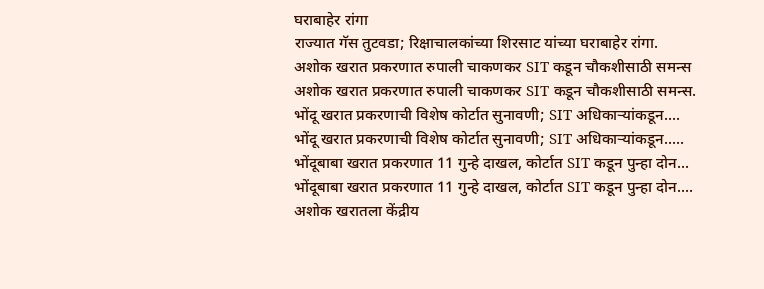घराबाहेर रांगा
राज्यात गॅस तुटवडा; रिक्षाचालकांच्या शिरसाट यांच्या घराबाहेर रांगा.
अशोक खरात प्रकरणात रुपाली चाकणकर SIT कडून चौकशीसाठी समन्स
अशोक खरात प्रकरणात रुपाली चाकणकर SIT कडून चौकशीसाठी समन्स.
भोंदू खरात प्रकरणाची विशेष कोर्टात सुनावणी; SIT अधिकाऱ्यांकडून....
भोंदू खरात प्रकरणाची विशेष कोर्टात सुनावणी; SIT अधिकाऱ्यांकडून.....
भोंदूबाबा खरात प्रकरणात 11 गुन्हे दाखल, कोर्टात SIT कडून पुन्हा दोन...
भोंदूबाबा खरात प्रकरणात 11 गुन्हे दाखल, कोर्टात SIT कडून पुन्हा दोन....
अशोक खरातला केंद्रीय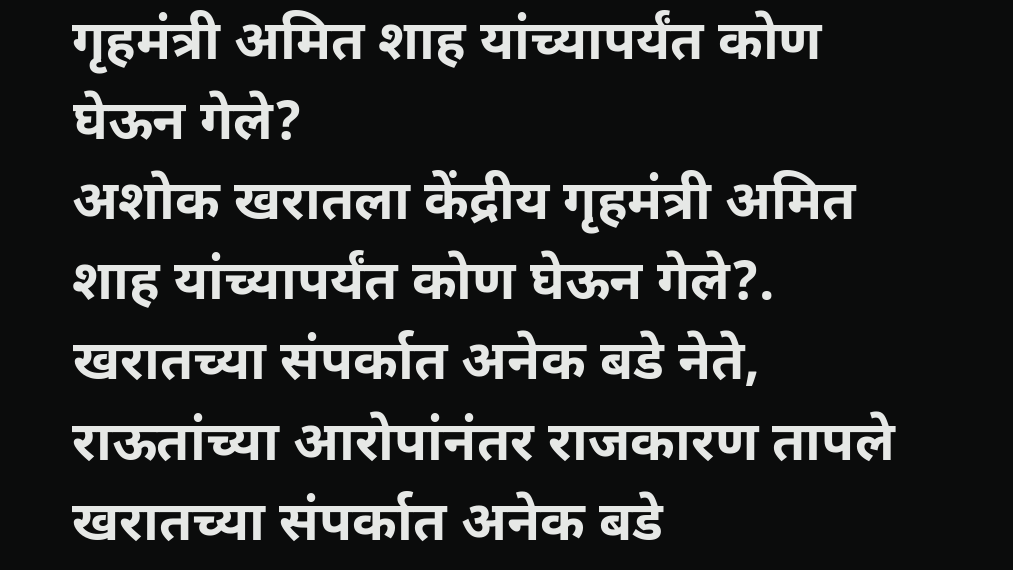गृहमंत्री अमित शाह यांच्यापर्यंत कोण घेऊन गेले?
अशोक खरातला केंद्रीय गृहमंत्री अमित शाह यांच्यापर्यंत कोण घेऊन गेले?.
खरातच्या संपर्कात अनेक बडे नेते, राऊतांच्या आरोपांनंतर राजकारण तापले
खरातच्या संपर्कात अनेक बडे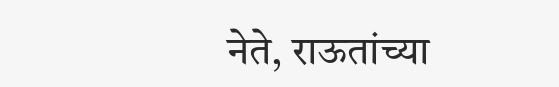नेते, राऊतांच्या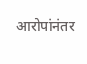आरोपांनंतर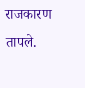राजकारण तापले.